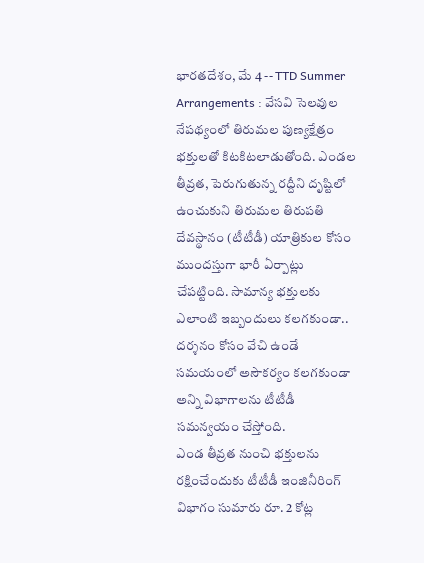భారతదేశం, మే 4 -- TTD Summer Arrangements : వేసవి సెలవుల నేపథ్యంలో తిరుమల పుణ్యక్షేత్రం భక్తులతో కిటకిటలాడుతోంది. ఎండల తీవ్రత, పెరుగుతున్న రద్దీని దృష్టిలో ఉంచుకుని తిరుమల తిరుపతి దేవస్థానం (టీటీడీ) యాత్రికుల కోసం ముందస్తుగా భారీ ఏర్పాట్లు చేపట్టింది. సామాన్య భక్తులకు ఎలాంటి ఇబ్బందులు కలగకుండా.. దర్శనం కోసం వేచి ఉండే సమయంలో అసౌకర్యం కలగకుండా అన్ని విభాగాలను టీటీడీ సమన్వయం చేస్తోంది.
ఎండ తీవ్రత నుంచి భక్తులను రక్షించేందుకు టీటీడీ ఇంజినీరింగ్ విభాగం సుమారు రూ. 2 కోట్ల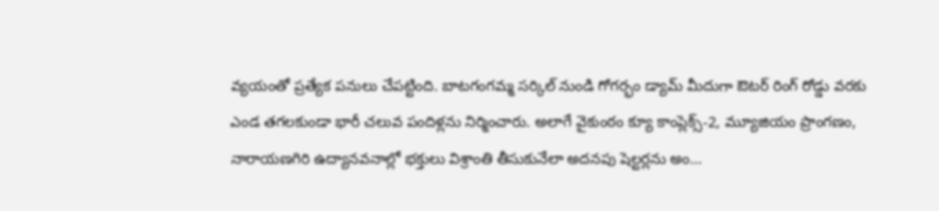వ్యయంతో ప్రత్యేక పనులు చేపట్టింది. బాటగంగమ్మ సర్కిల్ నుండి గోగర్భం డ్యామ్ మీదుగా ఔటర్ రింగ్ రోడ్డు వరకు ఎండ తగలకుండా భారీ చలువ పందిళ్లను నిర్మించారు. అలాగే వైకుంఠం క్యూ కాంప్లెక్స్-2, మ్యూజియం ప్రాంగణం, నారాయణగిరి ఉద్యానవనాల్లో భక్తులు విశ్రాంతి తీసుకునేలా అదనపు షెల్టర్లను అం...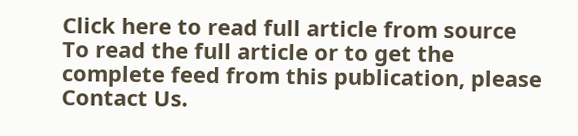Click here to read full article from source
To read the full article or to get the complete feed from this publication, please
Contact Us.